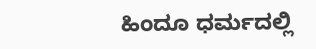ಹಿಂದೂ ಧರ್ಮದಲ್ಲಿ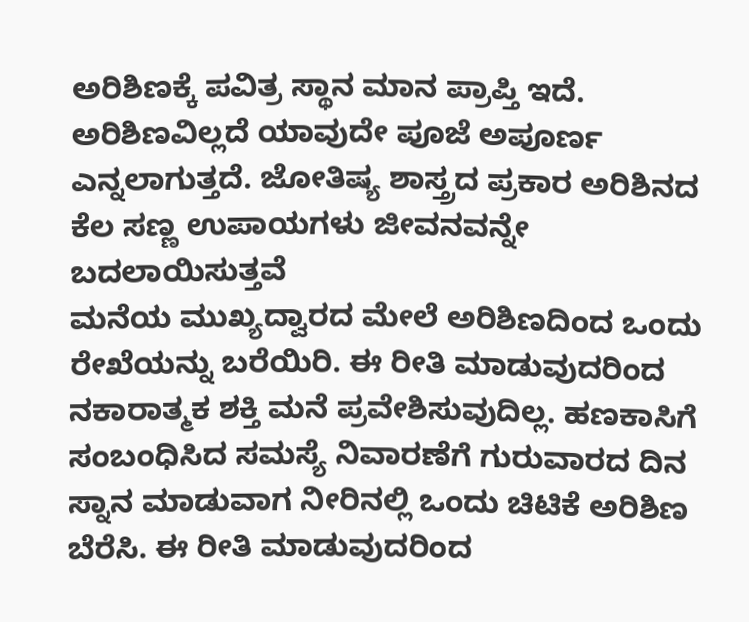ಅರಿಶಿಣಕ್ಕೆ ಪವಿತ್ರ ಸ್ಥಾನ ಮಾನ ಪ್ರಾಪ್ತಿ ಇದೆ. ಅರಿಶಿಣವಿಲ್ಲದೆ ಯಾವುದೇ ಪೂಜೆ ಅಪೂರ್ಣ ಎನ್ನಲಾಗುತ್ತದೆ. ಜೋತಿಷ್ಯ ಶಾಸ್ತ್ರದ ಪ್ರಕಾರ ಅರಿಶಿನದ ಕೆಲ ಸಣ್ಣ ಉಪಾಯಗಳು ಜೀವನವನ್ನೇ ಬದಲಾಯಿಸುತ್ತವೆ
ಮನೆಯ ಮುಖ್ಯದ್ವಾರದ ಮೇಲೆ ಅರಿಶಿಣದಿಂದ ಒಂದು ರೇಖೆಯನ್ನು ಬರೆಯಿರಿ. ಈ ರೀತಿ ಮಾಡುವುದರಿಂದ ನಕಾರಾತ್ಮಕ ಶಕ್ತಿ ಮನೆ ಪ್ರವೇಶಿಸುವುದಿಲ್ಲ. ಹಣಕಾಸಿಗೆ ಸಂಬಂಧಿಸಿದ ಸಮಸ್ಯೆ ನಿವಾರಣೆಗೆ ಗುರುವಾರದ ದಿನ ಸ್ನಾನ ಮಾಡುವಾಗ ನೀರಿನಲ್ಲಿ ಒಂದು ಚಿಟಿಕೆ ಅರಿಶಿಣ ಬೆರೆಸಿ. ಈ ರೀತಿ ಮಾಡುವುದರಿಂದ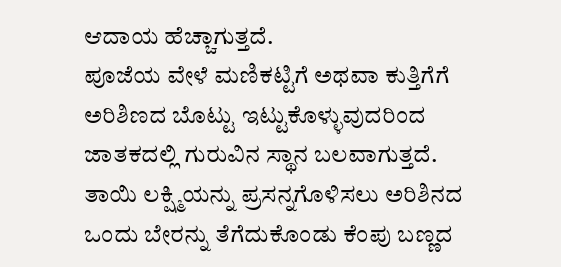ಆದಾಯ ಹೆಚ್ಚಾಗುತ್ತದೆ.
ಪೂಜೆಯ ವೇಳೆ ಮಣಿಕಟ್ಟಿಗೆ ಅಥವಾ ಕುತ್ತಿಗೆಗೆ ಅರಿಶಿಣದ ಬೊಟ್ಟು ಇಟ್ಟುಕೊಳ್ಳುವುದರಿಂದ ಜಾತಕದಲ್ಲಿ ಗುರುವಿನ ಸ್ಥಾನ ಬಲವಾಗುತ್ತದೆ. ತಾಯಿ ಲಕ್ಷ್ಮಿಯನ್ನು ಪ್ರಸನ್ನಗೊಳಿಸಲು ಅರಿಶಿನದ ಒಂದು ಬೇರನ್ನು ತೆಗೆದುಕೊಂಡು ಕೆಂಪು ಬಣ್ಣದ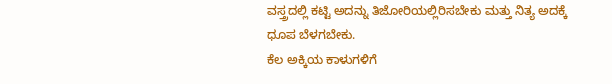ವಸ್ತ್ರದಲ್ಲಿ ಕಟ್ಟಿ ಅದನ್ನು ತಿಜೋರಿಯಲ್ಲಿರಿಸಬೇಕು ಮತ್ತು ನಿತ್ಯ ಅದಕ್ಕೆ ಧೂಪ ಬೆಳಗಬೇಕು.
ಕೆಲ ಅಕ್ಕಿಯ ಕಾಳುಗಳಿಗೆ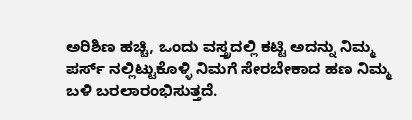ಅರಿಶಿಣ ಹಚ್ಚಿ, ಒಂದು ವಸ್ತ್ರದಲ್ಲಿ ಕಟ್ಟಿ ಅದನ್ನು ನಿಮ್ಮ ಪರ್ಸ್ ನಲ್ಲಿಟ್ಟುಕೊಳ್ಳಿ ನಿಮಗೆ ಸೇರಬೇಕಾದ ಹಣ ನಿಮ್ಮ ಬಳಿ ಬರಲಾರಂಭಿಸುತ್ತದೆ.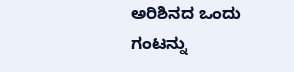ಅರಿಶಿನದ ಒಂದು ಗಂಟನ್ನು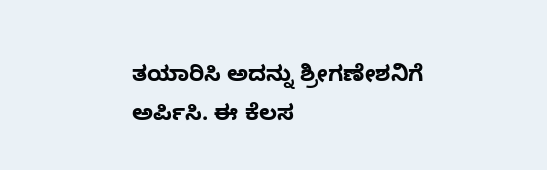ತಯಾರಿಸಿ ಅದನ್ನು ಶ್ರೀಗಣೇಶನಿಗೆ ಅರ್ಪಿಸಿ. ಈ ಕೆಲಸ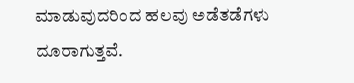ಮಾಡುವುದರಿಂದ ಹಲವು ಅಡೆತಡೆಗಳು ದೂರಾಗುತ್ತವೆ.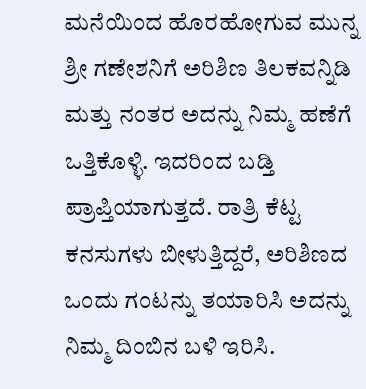ಮನೆಯಿಂದ ಹೊರಹೋಗುವ ಮುನ್ನ ಶ್ರೀ ಗಣೇಶನಿಗೆ ಅರಿಶಿಣ ತಿಲಕವನ್ನಿಡಿ ಮತ್ತು ನಂತರ ಅದನ್ನು ನಿಮ್ಮ ಹಣೆಗೆ ಒತ್ತಿಕೊಳ್ಳಿ. ಇದರಿಂದ ಬಡ್ತಿ ಪ್ರಾಪ್ತಿಯಾಗುತ್ತದೆ. ರಾತ್ರಿ ಕೆಟ್ಟ ಕನಸುಗಳು ಬೀಳುತ್ತಿದ್ದರೆ, ಅರಿಶಿಣದ ಒಂದು ಗಂಟನ್ನು ತಯಾರಿಸಿ ಅದನ್ನು ನಿಮ್ಮ ದಿಂಬಿನ ಬಳಿ ಇರಿಸಿ.